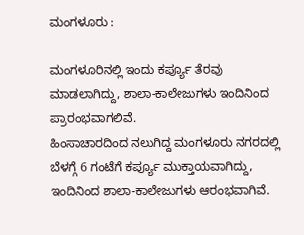ಮಂಗಳೂರು :

ಮಂಗಳೂರಿನಲ್ಲಿ ಇಂದು ಕರ್ಪ್ಯೂ ತೆರವು ಮಾಡಲಾಗಿದ್ದು, ಶಾಲಾ-ಕಾಲೇಜುಗಳು ಇಂದಿನಿಂದ ಪ್ರಾರಂಭವಾಗಲಿವೆ.
ಹಿಂಸಾಚಾರದಿಂದ ನಲುಗಿದ್ದ ಮಂಗಳೂರು ನಗರದಲ್ಲಿ ಬೆಳಗ್ಗೆ 6 ಗಂಟೆಗೆ ಕರ್ಪ್ಯೂ ಮುಕ್ತಾಯವಾಗಿದ್ದು, ಇಂದಿನಿಂದ ಶಾಲಾ-ಕಾಲೇಜುಗಳು ಆರಂಭವಾಗಿವೆ.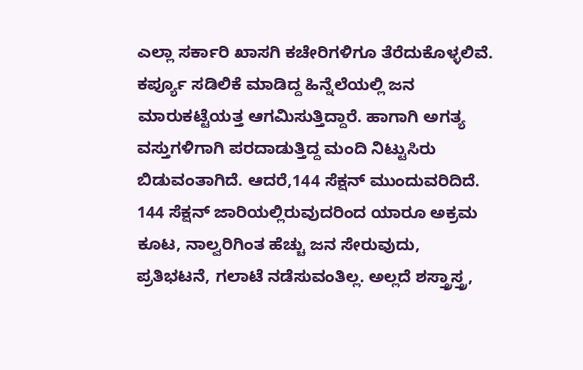ಎಲ್ಲಾ ಸರ್ಕಾರಿ ಖಾಸಗಿ ಕಚೇರಿಗಳಿಗೂ ತೆರೆದುಕೊಳ್ಳಲಿವೆ. ಕರ್ಪ್ಯೂ ಸಡಿಲಿಕೆ ಮಾಡಿದ್ದ ಹಿನ್ನೆಲೆಯಲ್ಲಿ ಜನ ಮಾರುಕಟ್ಟೆಯತ್ತ ಆಗಮಿಸುತ್ತಿದ್ದಾರೆ. ಹಾಗಾಗಿ ಅಗತ್ಯ ವಸ್ತುಗಳಿಗಾಗಿ ಪರದಾಡುತ್ತಿದ್ದ ಮಂದಿ ನಿಟ್ಟುಸಿರು ಬಿಡುವಂತಾಗಿದೆ. ಆದರೆ,144 ಸೆಕ್ಷನ್ ಮುಂದುವರಿದಿದೆ.
144 ಸೆಕ್ಷನ್ ಜಾರಿಯಲ್ಲಿರುವುದರಿಂದ ಯಾರೂ ಅಕ್ರಮ ಕೂಟ, ನಾಲ್ವರಿಗಿಂತ ಹೆಚ್ಚು ಜನ ಸೇರುವುದು, ಪ್ರತಿಭಟನೆ, ಗಲಾಟೆ ನಡೆಸುವಂತಿಲ್ಲ. ಅಲ್ಲದೆ ಶಸ್ತ್ರಾಸ್ತ್ರ,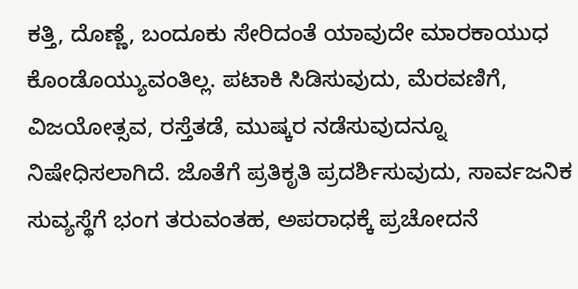ಕತ್ತಿ, ದೊಣ್ಣೆ, ಬಂದೂಕು ಸೇರಿದಂತೆ ಯಾವುದೇ ಮಾರಕಾಯುಧ ಕೊಂಡೊಯ್ಯುವಂತಿಲ್ಲ. ಪಟಾಕಿ ಸಿಡಿಸುವುದು, ಮೆರವಣಿಗೆ, ವಿಜಯೋತ್ಸವ, ರಸ್ತೆತಡೆ, ಮುಷ್ಕರ ನಡೆಸುವುದನ್ನೂ ನಿಷೇಧಿಸಲಾಗಿದೆ. ಜೊತೆಗೆ ಪ್ರತಿಕೃತಿ ಪ್ರದರ್ಶಿಸುವುದು, ಸಾರ್ವಜನಿಕ ಸುವ್ಯಸ್ಥೆಗೆ ಭಂಗ ತರುವಂತಹ, ಅಪರಾಧಕ್ಕೆ ಪ್ರಚೋದನೆ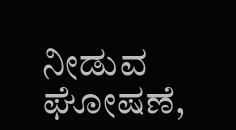ನೀಡುವ ಘೋಷಣೆ,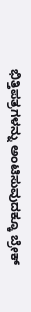ಭಿತ್ತಿಪತ್ರಗಳನ್ನು ಅಂಟಿಸುವುದಕ್ಕೂ ಬ್ರೇಕ್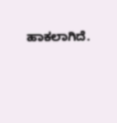ಹಾಕಲಾಗಿದೆ.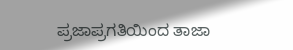ಪ್ರಜಾಪ್ರಗತಿಯಿಂದ ತಾಜಾ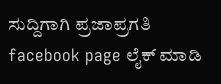ಸುದ್ದಿಗಾಗಿ ಪ್ರಜಾಪ್ರಗತಿ facebook page ಲೈಕ್ ಮಾಡಿ